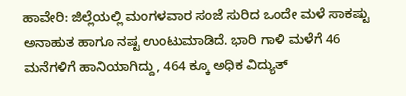ಹಾವೇರಿ: ಜಿಲ್ಲೆಯಲ್ಲಿ ಮಂಗಳವಾರ ಸಂಜೆ ಸುರಿದ ಒಂದೇ ಮಳೆ ಸಾಕಷ್ಟು ಅನಾಹುತ ಹಾಗೂ ನಷ್ಟ ಉಂಟುಮಾಡಿದೆ. ಭಾರಿ ಗಾಳಿ ಮಳೆಗೆ 46 ಮನೆಗಳಿಗೆ ಹಾನಿಯಾಗಿದ್ದು, 464 ಕ್ಕೂ ಅಧಿಕ ವಿದ್ಯುತ್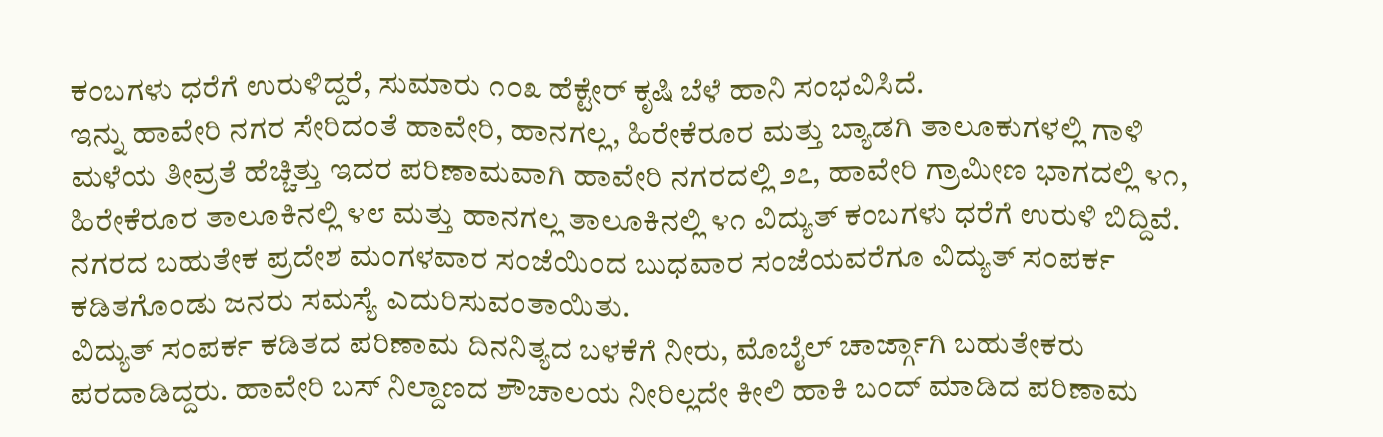ಕಂಬಗಳು ಧರೆಗೆ ಉರುಳಿದ್ದರೆ, ಸುಮಾರು ೧೦೩ ಹೆಕ್ಟೇರ್ ಕೃಷಿ ಬೆಳೆ ಹಾನಿ ಸಂಭವಿಸಿದೆ.
ಇನ್ನು ಹಾವೇರಿ ನಗರ ಸೇರಿದಂತೆ ಹಾವೇರಿ, ಹಾನಗಲ್ಲ, ಹಿರೇಕೆರೂರ ಮತ್ತು ಬ್ಯಾಡಗಿ ತಾಲೂಕುಗಳಲ್ಲಿ ಗಾಳಿ ಮಳೆಯ ತೀವ್ರತೆ ಹೆಚ್ಚಿತ್ತು ಇದರ ಪರಿಣಾಮವಾಗಿ ಹಾವೇರಿ ನಗರದಲ್ಲಿ ೨೭, ಹಾವೇರಿ ಗ್ರಾಮೀಣ ಭಾಗದಲ್ಲಿ ೪೧, ಹಿರೇಕೆರೂರ ತಾಲೂಕಿನಲ್ಲಿ ೪೮ ಮತ್ತು ಹಾನಗಲ್ಲ ತಾಲೂಕಿನಲ್ಲಿ ೪೧ ವಿದ್ಯುತ್ ಕಂಬಗಳು ಧರೆಗೆ ಉರುಳಿ ಬಿದ್ದಿವೆ. ನಗರದ ಬಹುತೇಕ ಪ್ರದೇಶ ಮಂಗಳವಾರ ಸಂಜೆಯಿಂದ ಬುಧವಾರ ಸಂಜೆಯವರೆಗೂ ವಿದ್ಯುತ್ ಸಂಪರ್ಕ ಕಡಿತಗೊಂಡು ಜನರು ಸಮಸ್ಯೆ ಎದುರಿಸುವಂತಾಯಿತು.
ವಿದ್ಯುತ್ ಸಂಪರ್ಕ ಕಡಿತದ ಪರಿಣಾಮ ದಿನನಿತ್ಯದ ಬಳಕೆಗೆ ನೀರು, ಮೊಬೈಲ್ ಚಾರ್ಜ್ಗಾಗಿ ಬಹುತೇಕರು ಪರದಾಡಿದ್ದರು. ಹಾವೇರಿ ಬಸ್ ನಿಲ್ದಾಣದ ಶೌಚಾಲಯ ನೀರಿಲ್ಲದೇ ಕೀಲಿ ಹಾಕಿ ಬಂದ್ ಮಾಡಿದ ಪರಿಣಾಮ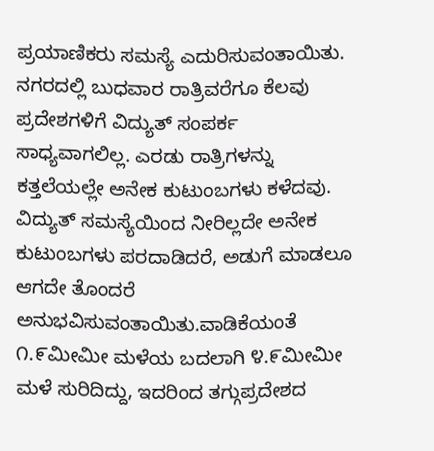ಪ್ರಯಾಣಿಕರು ಸಮಸ್ಯೆ ಎದುರಿಸುವಂತಾಯಿತು. ನಗರದಲ್ಲಿ ಬುಧವಾರ ರಾತ್ರಿವರೆಗೂ ಕೆಲವು ಪ್ರದೇಶಗಳಿಗೆ ವಿದ್ಯುತ್ ಸಂಪರ್ಕ ಸಾಧ್ಯವಾಗಲಿಲ್ಲ. ಎರಡು ರಾತ್ರಿಗಳನ್ನು ಕತ್ತಲೆಯಲ್ಲೇ ಅನೇಕ ಕುಟುಂಬಗಳು ಕಳೆದವು. ವಿದ್ಯುತ್ ಸಮಸ್ಯೆಯಿಂದ ನೀರಿಲ್ಲದೇ ಅನೇಕ ಕುಟುಂಬಗಳು ಪರದಾಡಿದರೆ, ಅಡುಗೆ ಮಾಡಲೂ ಆಗದೇ ತೊಂದರೆ ಅನುಭವಿಸುವಂತಾಯಿತು.ವಾಡಿಕೆಯಂತೆ ೧.೯ಮೀಮೀ ಮಳೆಯ ಬದಲಾಗಿ ೪.೯ಮೀಮೀ ಮಳೆ ಸುರಿದಿದ್ದು, ಇದರಿಂದ ತಗ್ಗುಪ್ರದೇಶದ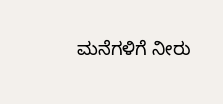ಮನೆಗಳಿಗೆ ನೀರು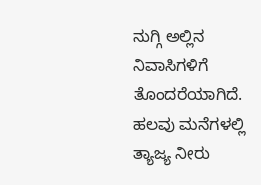ನುಗ್ಗಿ ಅಲ್ಲಿನ ನಿವಾಸಿಗಳಿಗೆ ತೊಂದರೆಯಾಗಿದೆ. ಹಲವು ಮನೆಗಳಲ್ಲಿ ತ್ಯಾಜ್ಯ ನೀರು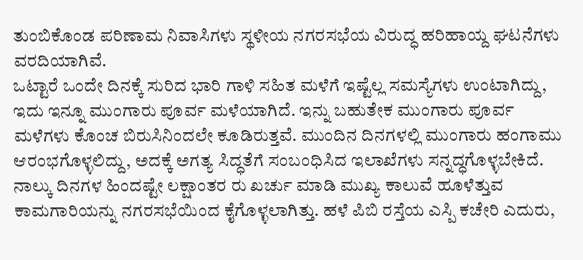ತುಂಬಿಕೊಂಡ ಪರಿಣಾಮ ನಿವಾಸಿಗಳು ಸ್ಥಳೀಯ ನಗರಸಭೆಯ ವಿರುದ್ಧ ಹರಿಹಾಯ್ದ ಘಟನೆಗಳು ವರದಿಯಾಗಿವೆ.
ಒಟ್ಟಾರೆ ಒಂದೇ ದಿನಕ್ಕೆ ಸುರಿದ ಭಾರಿ ಗಾಳಿ ಸಹಿತ ಮಳೆಗೆ ಇಷ್ಟೆಲ್ಲ ಸಮಸ್ಯೆಗಳು ಉಂಟಾಗಿದ್ದು, ಇದು ಇನ್ನೂ ಮುಂಗಾರು ಪೂರ್ವ ಮಳೆಯಾಗಿದೆ. ಇನ್ನು ಬಹುತೇಕ ಮುಂಗಾರು ಪೂರ್ವ ಮಳೆಗಳು ಕೊಂಚ ಬಿರುಸಿನಿಂದಲೇ ಕೂಡಿರುತ್ತವೆ. ಮುಂದಿನ ದಿನಗಳಲ್ಲಿ ಮುಂಗಾರು ಹಂಗಾಮು ಆರಂಭಗೊಳ್ಳಲಿದ್ದು, ಅದಕ್ಕೆ ಅಗತ್ಯ ಸಿದ್ಧತೆಗೆ ಸಂಬಂಧಿಸಿದ ಇಲಾಖೆಗಳು ಸನ್ನದ್ಧಗೊಳ್ಳಬೇಕಿದೆ.
ನಾಲ್ಕು ದಿನಗಳ ಹಿಂದಷ್ಟೇ ಲಕ್ಷಾಂತರ ರು ಖರ್ಚು ಮಾಡಿ ಮುಖ್ಯ ಕಾಲುವೆ ಹೂಳೆತ್ತುವ ಕಾಮಗಾರಿಯನ್ನು ನಗರಸಭೆಯಿಂದ ಕೈಗೊಳ್ಳಲಾಗಿತ್ತು. ಹಳೆ ಪಿಬಿ ರಸ್ತೆಯ ಎಸ್ಪಿ ಕಚೇರಿ ಎದುರು,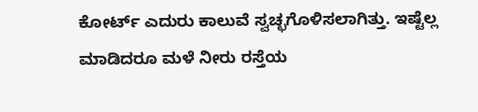ಕೋರ್ಟ್ ಎದುರು ಕಾಲುವೆ ಸ್ವಚ್ಛಗೊಳಿಸಲಾಗಿತ್ತು. ಇಷ್ಟೆಲ್ಲ ಮಾಡಿದರೂ ಮಳೆ ನೀರು ರಸ್ತೆಯ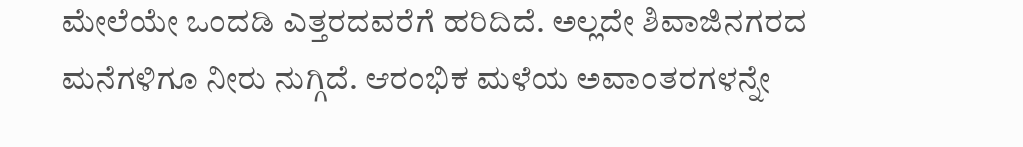ಮೇಲೆಯೇ ಒಂದಡಿ ಎತ್ತರದವರೆಗೆ ಹರಿದಿದೆ. ಅಲ್ಲದೇ ಶಿವಾಜಿನಗರದ ಮನೆಗಳಿಗೂ ನೀರು ನುಗ್ಗಿದೆ. ಆರಂಭಿಕ ಮಳೆಯ ಅವಾಂತರಗಳನ್ನೇ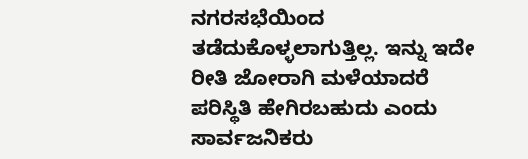ನಗರಸಭೆಯಿಂದ ತಡೆದುಕೊಳ್ಳಲಾಗುತ್ತಿಲ್ಲ. ಇನ್ನು ಇದೇ ರೀತಿ ಜೋರಾಗಿ ಮಳೆಯಾದರೆ ಪರಿಸ್ಥಿತಿ ಹೇಗಿರಬಹುದು ಎಂದು ಸಾರ್ವಜನಿಕರು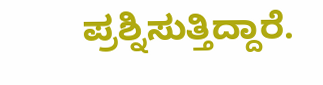ಪ್ರಶ್ನಿಸುತ್ತಿದ್ದಾರೆ.